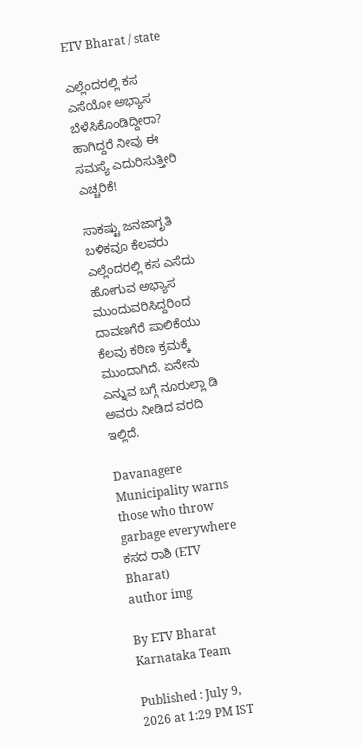ETV Bharat / state

ಎಲ್ಲೆಂದರಲ್ಲಿ ಕಸ ಎಸೆಯೋ ಅಭ್ಯಾಸ ಬೆಳೆಸಿಕೊಂಡಿದ್ದೀರಾ? ಹಾಗಿದ್ದರೆ ನೀವು ಈ ಸಮಸ್ಯೆ ಎದುರಿಸುತ್ತೀರಿ ಎಚ್ಚರಿಕೆ!

ಸಾಕಷ್ಟು ಜನಜಾಗೃತಿ ಬಳಿಕವೂ ಕೆಲವರು ಎಲ್ಲೆಂದರಲ್ಲಿ ಕಸ ಎಸೆದು ಹೋಗುವ ಅಭ್ಯಾಸ ಮುಂದುವರಿಸಿದ್ದರಿಂದ ದಾವಣಗೆರೆ ಪಾಲಿಕೆಯು ಕೆಲವು ಕಠಿಣ ಕ್ರಮಕ್ಕೆ ಮುಂದಾಗಿದೆ. ಏನೇನು ಎನ್ನುವ ಬಗ್ಗೆ ನೂರುಲ್ಲಾ ಡಿ ಅವರು ನೀಡಿದ ವರದಿ ಇಲ್ಲಿದೆ.

Davanagere Municipality warns those who throw garbage everywhere
ಕಸದ ರಾಶಿ (ETV Bharat)
author img

By ETV Bharat Karnataka Team

Published : July 9, 2026 at 1:29 PM IST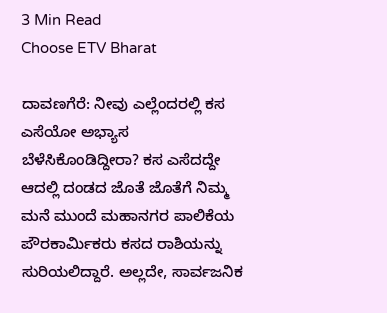3 Min Read
Choose ETV Bharat

ದಾವಣಗೆರೆ: ನೀವು ಎಲ್ಲೆಂದರಲ್ಲಿ ಕಸ ಎಸೆಯೋ ಅಭ್ಯಾಸ ಬೆಳೆಸಿಕೊಂಡಿದ್ದೀರಾ? ಕಸ ಎಸೆದದ್ದೇ ಆದಲ್ಲಿ ದಂಡದ ಜೊತೆ ಜೊತೆಗೆ ನಿಮ್ಮ ಮನೆ ಮುಂದೆ ಮಹಾನಗರ ಪಾಲಿಕೆಯ ಪೌರಕಾರ್ಮಿಕರು ಕಸದ ರಾಶಿಯನ್ನು ಸುರಿಯಲಿದ್ದಾರೆ. ಅಲ್ಲದೇ, ಸಾರ್ವಜನಿಕ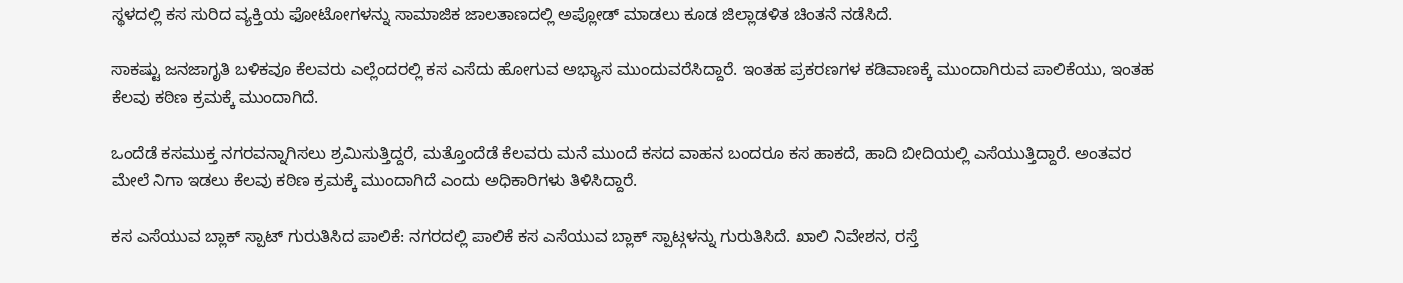ಸ್ಥಳದಲ್ಲಿ ಕಸ ಸುರಿದ ವ್ಯಕ್ತಿಯ ಫೋಟೋಗಳನ್ನು ಸಾಮಾಜಿಕ ಜಾಲತಾಣದಲ್ಲಿ ಅಪ್ಲೋಡ್ ಮಾಡಲು ಕೂಡ ಜಿಲ್ಲಾಡಳಿತ ಚಿಂತನೆ ನಡೆಸಿದೆ.

ಸಾಕಷ್ಟು ಜನಜಾಗೃತಿ ಬಳಿಕವೂ ಕೆಲವರು ಎಲ್ಲೆಂದರಲ್ಲಿ ಕಸ ಎಸೆದು ಹೋಗುವ ಅಭ್ಯಾಸ ಮುಂದುವರೆಸಿದ್ದಾರೆ. ಇಂತಹ ಪ್ರಕರಣಗಳ ಕಡಿವಾಣಕ್ಕೆ ಮುಂದಾಗಿರುವ ಪಾಲಿಕೆಯು, ಇಂತಹ ಕೆಲವು ಕಠಿಣ ಕ್ರಮಕ್ಕೆ ಮುಂದಾಗಿದೆ.

ಒಂದೆಡೆ ಕಸಮುಕ್ತ ನಗರವನ್ನಾಗಿಸಲು ಶ್ರಮಿಸುತ್ತಿದ್ದರೆ, ಮತ್ತೊಂದೆಡೆ ಕೆಲವರು ಮನೆ ಮುಂದೆ ಕಸದ ವಾಹನ ಬಂದರೂ ಕಸ ಹಾಕದೆ, ಹಾದಿ ಬೀದಿಯಲ್ಲಿ ಎಸೆಯುತ್ತಿದ್ದಾರೆ. ಅಂತವರ ಮೇಲೆ ನಿಗಾ ಇಡಲು ಕೆಲವು ಕಠಿಣ ಕ್ರಮಕ್ಕೆ ಮುಂದಾಗಿದೆ ಎಂದು ಅಧಿಕಾರಿಗಳು ತಿಳಿಸಿದ್ದಾರೆ.

ಕಸ ಎಸೆಯುವ ಬ್ಲಾಕ್ ಸ್ಪಾಟ್ ಗುರುತಿಸಿದ ಪಾಲಿಕೆ: ನಗರದಲ್ಲಿ ಪಾಲಿಕೆ ಕಸ ಎಸೆಯುವ ಬ್ಲಾಕ್ ಸ್ಪಾಟ್ಗಳನ್ನು ಗುರುತಿಸಿದೆ. ಖಾಲಿ ನಿವೇಶನ, ರಸ್ತೆ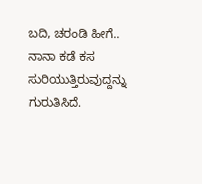ಬದಿ, ಚರಂಡಿ ಹೀಗೆ.. ನಾನಾ ಕಡೆ ಕಸ ಸುರಿಯುತ್ತಿರುವುದ್ದನ್ನು ಗುರುತಿಸಿದೆ.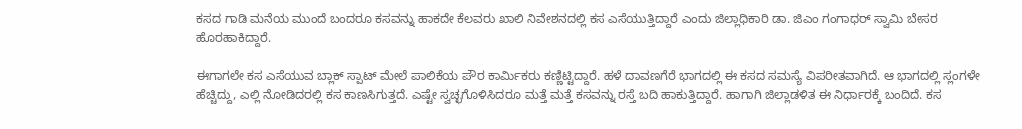ಕಸದ ಗಾಡಿ ಮನೆಯ ಮುಂದೆ ಬಂದರೂ ಕಸವನ್ನು ಹಾಕದೇ ಕೆಲವರು ಖಾಲಿ ನಿವೇಶನದಲ್ಲಿ ಕಸ ಎಸೆಯುತ್ತಿದ್ದಾರೆ ಎಂದು ಜಿಲ್ಲಾಧಿಕಾರಿ ಡಾ. ಜಿಎಂ ಗಂಗಾಧರ್ ಸ್ವಾಮಿ ಬೇಸರ ಹೊರಹಾಕಿದ್ದಾರೆ.

ಈಗಾಗಲೇ ಕಸ ಎಸೆಯುವ ಬ್ಲಾಕ್ ಸ್ಪಾಟ್ ಮೇಲೆ ಪಾಲಿಕೆಯ ಪೌರ ಕಾರ್ಮಿಕರು ಕಣ್ಣಿಟ್ಟಿದ್ದಾರೆ. ಹಳೆ ದಾವಣಗೆರೆ ಭಾಗದಲ್ಲಿ ಈ ಕಸದ ಸಮಸ್ಯೆ ವಿಪರೀತವಾಗಿದೆ. ಆ ಭಾಗದಲ್ಲಿ ಸ್ಲಂಗಳೇ ಹೆಚ್ಚಿದ್ದು, ಎಲ್ಲಿ ನೋಡಿದರಲ್ಲಿ ಕಸ ಕಾಣಸಿಗುತ್ತದೆ. ಎಷ್ಟೇ ಸ್ವಚ್ಛಗೊಳಿಸಿದರೂ ಮತ್ತೆ ಮತ್ತೆ ಕಸವನ್ನು ರಸ್ತೆ ಬದಿ ಹಾಕುತ್ತಿದ್ದಾರೆ. ಹಾಗಾಗಿ ಜಿಲ್ಲಾಡಳಿತ ಈ ನಿರ್ಧಾರಕ್ಕೆ ಬಂದಿದೆ. ಕಸ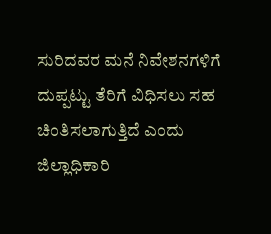ಸುರಿದವರ ಮನೆ ನಿವೇಶನಗಳಿಗೆ ದುಪ್ಪಟ್ಟು ತೆರಿಗೆ ವಿಧಿಸಲು ಸಹ ಚಿಂತಿಸಲಾಗುತ್ತಿದೆ ಎಂದು ಜಿಲ್ಲಾಧಿಕಾರಿ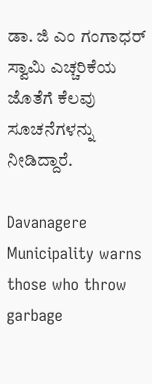ಡಾ. ಜಿ ಎಂ ಗಂಗಾಧರ್ ಸ್ವಾಮಿ ಎಚ್ಚರಿಕೆಯ ಜೊತೆಗೆ ಕೆಲವು ಸೂಚನೆಗಳನ್ನು ನೀಡಿದ್ದಾರೆ.

Davanagere Municipality warns those who throw garbage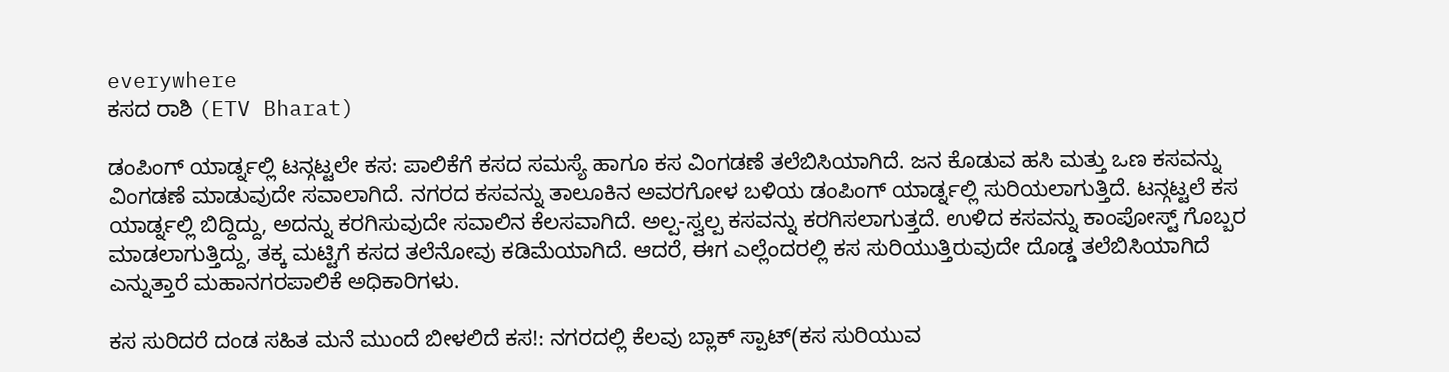everywhere
ಕಸದ ರಾಶಿ (ETV Bharat)

ಡಂಪಿಂಗ್‌ ಯಾರ್ಡ್ನಲ್ಲಿ ಟನ್ಗಟ್ಟಲೇ ಕಸ: ಪಾಲಿಕೆಗೆ ಕಸದ ಸಮಸ್ಯೆ ಹಾಗೂ ಕಸ ವಿಂಗಡಣೆ ತಲೆಬಿಸಿಯಾಗಿದೆ. ಜನ ಕೊಡುವ ಹಸಿ ಮತ್ತು ಒಣ ಕಸವನ್ನು ವಿಂಗಡಣೆ ಮಾಡುವುದೇ ಸವಾಲಾಗಿದೆ. ನಗರದ ಕಸವನ್ನು ತಾಲೂಕಿನ ಅವರಗೋಳ ಬಳಿಯ ಡಂಪಿಂಗ್ ಯಾರ್ಡ್ನಲ್ಲಿ ಸುರಿಯಲಾಗುತ್ತಿದೆ. ಟನ್ಗಟ್ಟಲೆ ಕಸ ಯಾರ್ಡ್ನಲ್ಲಿ ಬಿದ್ದಿದ್ದು, ಅದನ್ನು ಕರಗಿಸುವುದೇ ಸವಾಲಿನ ಕೆಲಸವಾಗಿದೆ. ಅಲ್ಪ-ಸ್ವಲ್ಪ ಕಸವನ್ನು ಕರಗಿಸಲಾಗುತ್ತದೆ. ಉಳಿದ ಕಸವನ್ನು ಕಾಂಪೋಸ್ಟ್ ಗೊಬ್ಬರ ಮಾಡಲಾಗುತ್ತಿದ್ದು, ತಕ್ಕ ಮಟ್ಟಿಗೆ ಕಸದ ತಲೆನೋವು ಕಡಿಮೆಯಾಗಿದೆ. ಆದರೆ, ಈಗ ಎಲ್ಲೆಂದರಲ್ಲಿ ಕಸ ಸುರಿಯುತ್ತಿರುವುದೇ ದೊಡ್ಡ ತಲೆಬಿಸಿಯಾಗಿದೆ ಎನ್ನುತ್ತಾರೆ ಮಹಾನಗರಪಾಲಿಕೆ ಅಧಿಕಾರಿಗಳು.

ಕಸ ಸುರಿದರೆ ದಂಡ ಸಹಿತ ಮನೆ ಮುಂದೆ ಬೀಳಲಿದೆ ಕಸ!: ನಗರದಲ್ಲಿ ಕೆಲವು ಬ್ಲಾಕ್ ಸ್ಪಾಟ್(ಕಸ ಸುರಿಯುವ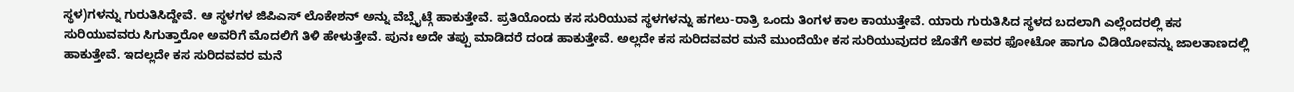ಸ್ಥಳ)ಗಳನ್ನು ಗುರುತಿಸಿದ್ದೇವೆ. ಆ ಸ್ಥಳಗಳ ಜಿಪಿಎಸ್ ಲೊಕೇಶನ್ ಅನ್ನು ವೆಬ್ಸೈಟ್ಗೆ ಹಾಕುತ್ತೇವೆ. ಪ್ರತಿಯೊಂದು ಕಸ ಸುರಿಯುವ ಸ್ಥಳಗಳನ್ನು ಹಗಲು-ರಾತ್ರಿ ಒಂದು ತಿಂಗಳ ಕಾಲ ಕಾಯುತ್ತೇವೆ. ಯಾರು ಗುರುತಿಸಿದ ಸ್ಥಳದ ಬದಲಾಗಿ ಎಲ್ಲೆಂದರಲ್ಲಿ ಕಸ ಸುರಿಯುವವರು ಸಿಗುತ್ತಾರೋ ಅವರಿಗೆ ಮೊದಲಿಗೆ ತಿಳಿ ಹೇಳುತ್ತೇವೆ. ಪುನಃ ಅದೇ ತಪ್ಪು ಮಾಡಿದರೆ ದಂಡ ಹಾಕುತ್ತೇವೆ. ಅಲ್ಲದೇ ಕಸ ಸುರಿದವವರ ಮನೆ ಮುಂದೆಯೇ ಕಸ ಸುರಿಯುವುದರ ಜೊತೆಗೆ ಅವರ ಫೋಟೋ ಹಾಗೂ ವಿಡಿಯೋವನ್ನು ಜಾಲತಾಣದಲ್ಲಿ ಹಾಕುತ್ತೇವೆ. ಇದಲ್ಲದೇ ಕಸ ಸುರಿದವವರ ಮನೆ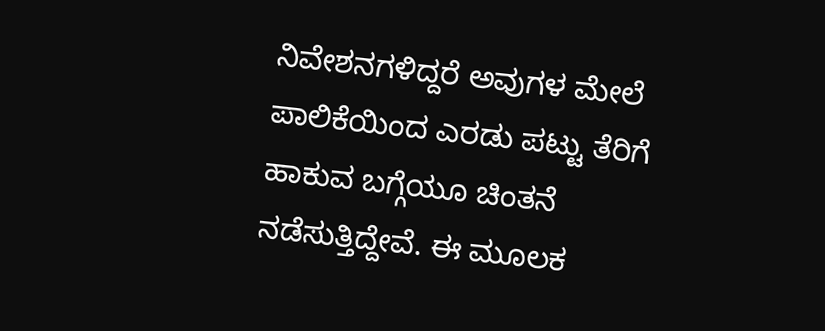ನಿವೇಶನಗಳಿದ್ದರೆ ಅವುಗಳ ಮೇಲೆ ಪಾಲಿಕೆಯಿಂದ ಎರಡು ಪಟ್ಟು ತೆರಿಗೆ ಹಾಕುವ ಬಗ್ಗೆಯೂ ಚಿಂತನೆ ನಡೆಸುತ್ತಿದ್ದೇವೆ. ಈ ಮೂಲಕ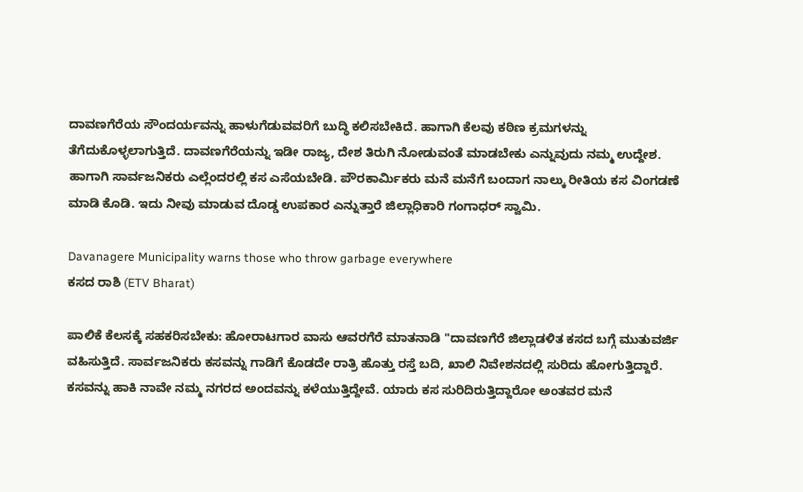ದಾವಣಗೆರೆಯ ಸೌಂದರ್ಯವನ್ನು ಹಾಳುಗೆಡುವವರಿಗೆ ಬುದ್ಧಿ ಕಲಿಸಬೇಕಿದೆ. ಹಾಗಾಗಿ ಕೆಲವು ಕಠಿಣ ಕ್ರಮಗಳನ್ನು ತೆಗೆದುಕೊಳ್ಳಲಾಗುತ್ತಿದೆ. ದಾವಣಗೆರೆಯನ್ನು ಇಡೀ ರಾಜ್ಯ, ದೇಶ ತಿರುಗಿ ನೋಡುವಂತೆ ಮಾಡಬೇಕು ಎನ್ನುವುದು ನಮ್ಮ ಉದ್ದೇಶ. ಹಾಗಾಗಿ ಸಾರ್ವಜನಿಕರು ಎಲ್ಲೆಂದರಲ್ಲಿ ಕಸ ಎಸೆಯಬೇಡಿ. ಪೌರಕಾರ್ಮಿಕರು ಮನೆ ಮನೆಗೆ ಬಂದಾಗ ನಾಲ್ಕು ರೀತಿಯ ಕಸ ವಿಂಗಡಣೆ ಮಾಡಿ ಕೊಡಿ. ಇದು ನೀವು ಮಾಡುವ ದೊಡ್ಡ ಉಪಕಾರ ಎನ್ನುತ್ತಾರೆ ಜಿಲ್ಲಾಧಿಕಾರಿ ಗಂಗಾಧರ್ ಸ್ವಾಮಿ.

Davanagere Municipality warns those who throw garbage everywhere
ಕಸದ ರಾಶಿ (ETV Bharat)

ಪಾಲಿಕೆ ಕೆಲಸಕ್ಕೆ ಸಹಕರಿಸಬೇಕು: ಹೋರಾಟಗಾರ ವಾಸು ಆವರಗೆರೆ ಮಾತನಾಡಿ "ದಾವಣಗೆರೆ ಜಿಲ್ಲಾಡಳಿತ ಕಸದ ಬಗ್ಗೆ ಮುತುವರ್ಜಿ ವಹಿಸುತ್ತಿದೆ. ಸಾರ್ವಜನಿಕರು ಕಸವನ್ನು ಗಾಡಿಗೆ ಕೊಡದೇ ರಾತ್ರಿ ಹೊತ್ತು ರಸ್ತೆ ಬದಿ, ಖಾಲಿ ನಿವೇಶನದಲ್ಲಿ ಸುರಿದು ಹೋಗುತ್ತಿದ್ದಾರೆ. ಕಸವನ್ನು ಹಾಕಿ ನಾವೇ ನಮ್ಮ ನಗರದ ಅಂದವನ್ನು ಕಳೆಯುತ್ತಿದ್ದೇವೆ. ಯಾರು ಕಸ ಸುರಿದಿರುತ್ತಿದ್ದಾರೋ ಅಂತವರ ಮನೆ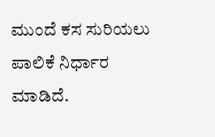ಮುಂದೆ ಕಸ ಸುರಿಯಲು ಪಾಲಿಕೆ ನಿರ್ಧಾರ ಮಾಡಿದೆ.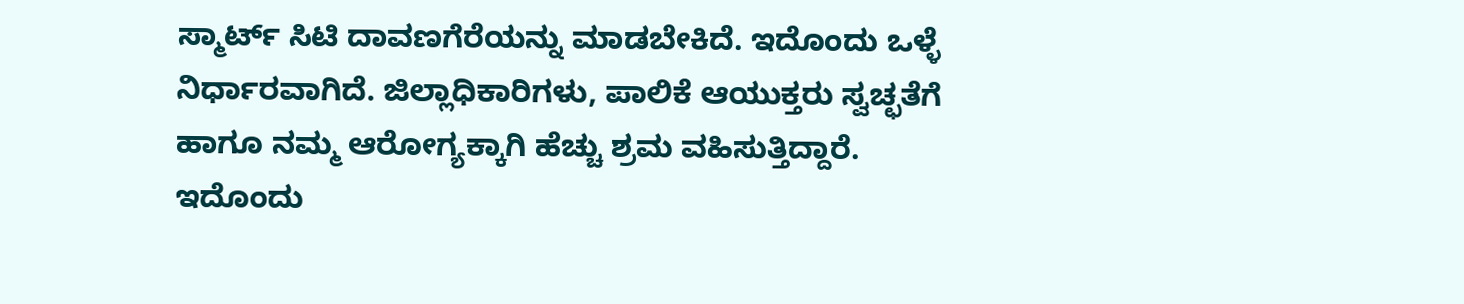ಸ್ಮಾರ್ಟ್ ಸಿಟಿ ದಾವಣಗೆರೆಯನ್ನು ಮಾಡಬೇಕಿದೆ. ಇದೊಂದು ಒಳ್ಳೆ ನಿರ್ಧಾರವಾಗಿದೆ. ಜಿಲ್ಲಾಧಿಕಾರಿಗಳು, ಪಾಲಿಕೆ ಆಯುಕ್ತರು ಸ್ವಚ್ಛತೆಗೆ ಹಾಗೂ ನಮ್ಮ ಆರೋಗ್ಯಕ್ಕಾಗಿ ಹೆಚ್ಚು ಶ್ರಮ ವಹಿಸುತ್ತಿದ್ದಾರೆ. ಇದೊಂದು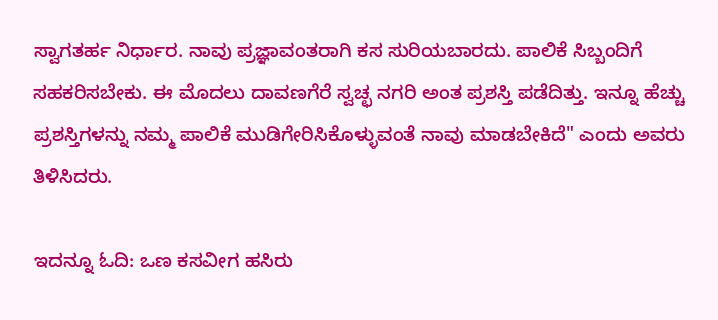ಸ್ವಾಗತರ್ಹ ನಿರ್ಧಾರ. ನಾವು ಪ್ರಜ್ಞಾವಂತರಾಗಿ ಕಸ ಸುರಿಯಬಾರದು. ಪಾಲಿಕೆ ಸಿಬ್ಬಂದಿಗೆ ಸಹಕರಿಸಬೇಕು. ಈ ಮೊದಲು ದಾವಣಗೆರೆ ಸ್ವಚ್ಛ ನಗರಿ ಅಂತ ಪ್ರಶಸ್ತಿ ಪಡೆದಿತ್ತು. ಇನ್ನೂ ಹೆಚ್ಚು ಪ್ರಶಸ್ತಿಗಳನ್ನು ನಮ್ಮ ಪಾಲಿಕೆ ಮುಡಿಗೇರಿಸಿಕೊಳ್ಳುವಂತೆ ನಾವು ಮಾಡಬೇಕಿದೆ" ಎಂದು ಅವರು ತಿಳಿಸಿದರು.

ಇದನ್ನೂ ಓದಿ: ಒಣ ಕಸವೀಗ ಹಸಿರು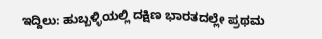ಇದ್ದಿಲು: ಹುಬ್ಬಳ್ಳಿಯಲ್ಲಿ ದಕ್ಷಿಣ ಭಾರತದಲ್ಲೇ ಪ್ರಥಮ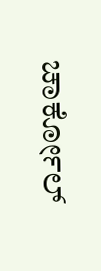ಚಾರ್ಕೋಲ್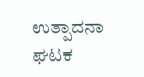ಉತ್ಪಾದನಾ ಘಟಕ